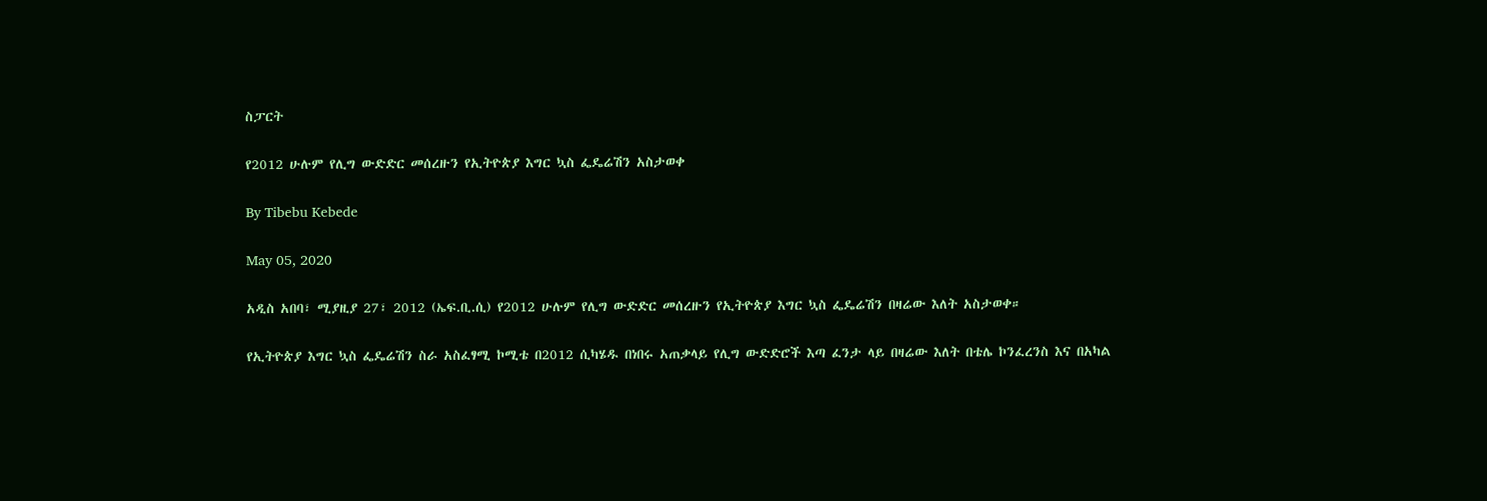ስፓርት

የ2012 ሁሉም የሊግ ውድድር መሰረዙን የኢትዮጵያ እግር ኳስ ፌዴሬሽን አስታወቀ

By Tibebu Kebede

May 05, 2020

አዲስ አበባ፣ ሚያዚያ 27፣ 2012 (ኤፍ.ቢ.ሲ) የ2012 ሁሉም የሊግ ውድድር መሰረዙን የኢትዮጵያ እግር ኳስ ፌዴሬሽን በዛሬው እለት አስታወቀ።

የኢትዮጵያ እግር ኳስ ፌዴሬሽን ስራ አስፈፃሚ ኮሚቴ በ2012 ሲካሄዱ በነበሩ አጠቃላይ የሊግ ውድድሮች እጣ ፈንታ ላይ በዛሬው እለት በቴሌ ኮንፈረንስ እና በአካል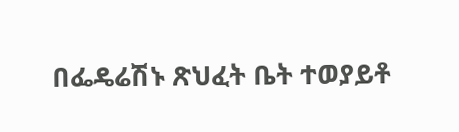በፌዴሬሽኑ ጽህፈት ቤት ተወያይቶ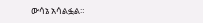ውሳኔ አሳልፏል።